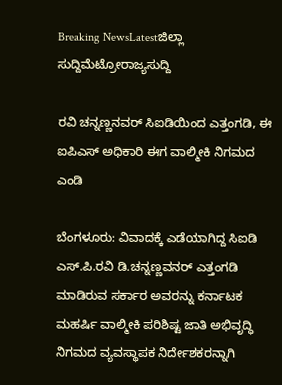Breaking NewsLatestಜಿಲ್ಲಾ ಸುದ್ದಿಮೆಟ್ರೋರಾಜ್ಯಸುದ್ದಿ

ರವಿ ಚನ್ನಣ್ಣನವರ್ ಸಿಐಡಿಯಿಂದ ಎತ್ತಂಗಡಿ, ಈ ಐಪಿಎಸ್ ಅಧಿಕಾರಿ ಈಗ ವಾಲ್ಮೀಕಿ ನಿಗಮದ ಎಂಡಿ

ಬೆಂಗಳೂರು: ವಿವಾದಕ್ಕೆ ಎಡೆಯಾಗಿದ್ದ ಸಿಐಡಿ ಎಸ್.ಪಿ.ರವಿ ಡಿ.ಚನ್ನಣ್ಣವನರ್ ಎತ್ತಂಗಡಿ ಮಾಡಿರುವ ಸರ್ಕಾರ ಅವರನ್ನು ಕರ್ನಾಟಕ ಮಹರ್ಷಿ ವಾಲ್ಮೀಕಿ ಪರಿಶಿಷ್ಟ ಜಾತಿ ಅಭಿವೃದ್ಧಿ ನಿಗಮದ ವ್ಯವಸ್ಥಾಪಕ ನಿರ್ದೇಶಕರನ್ನಾಗಿ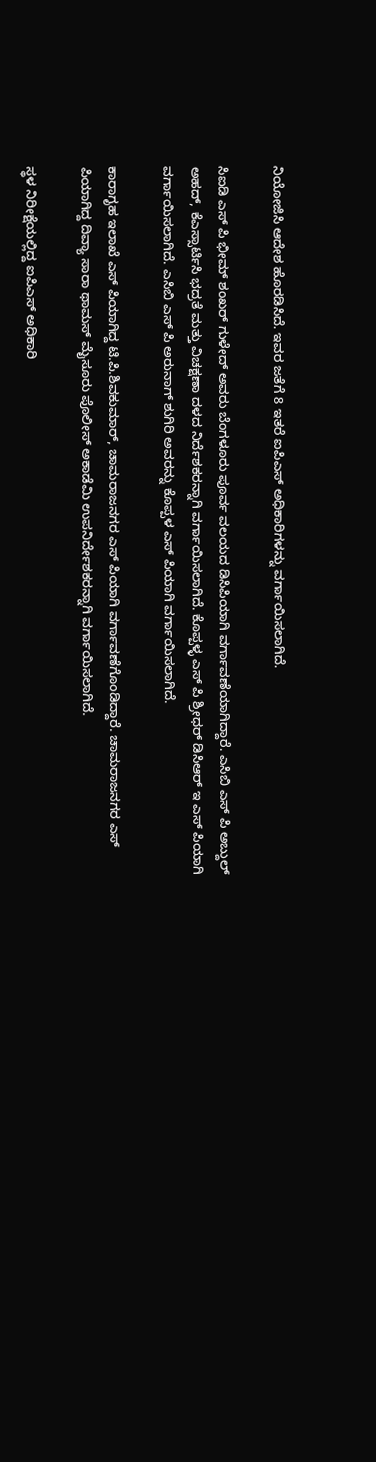ನಿಯೋಜಿಸಿ ಆದೇಶ ಹೊರಡಿಸಿದೆ. ಇವರ ಜತೆಗೆ 8 ಇತರೆ ಐಪಿಎಸ್ ಅಧಿಕಾರಿಗಳನ್ನು ವರ್ಗಾಯಿಸಲಾಗಿದೆ.

ಸಿಐಡಿ ಎಸ್ ಪಿ ಭೀಮ್ ಶಂಖರ್ ಗುಳೇದ್ ಅವರು ಬೆಂಗಳೂರು ಪೂರ್ವ ವಲಯದ ಡಿಸಿಪಿಯಾಗಿ ವರ್ಗಾವಣೆಯಾಗಿದ್ದಾರೆ. ಎಸಿಬಿ ಎಸ್ ಪಿ ಅಬ್ದುಲ್ ಅಹದ್, ಕೆಎಸ್ಸಾರ್ಟಿಸಿ ಭದ್ರತೆ ಮತ್ತು ವಿಚಕ್ಷಣಾ ದಳದ ನಿರ್ದೆಶಕರನ್ನಾಗಿ ವರ್ಗಾಯಿಸಲಾಗಿದೆ. ಕೊಪ್ಪಳ್ಳ ಎಸ್ ಪಿ ಶ್ರೀಧರ್ ಡಿಸಿಆರ್ ಇ ಎಸ್ ಪಿಯಾಗಿ ವರ್ಗಾಯಿಸಲಾಗಿದೆ. ಎಸಿಬಿ ಎಸ್ ಪಿ ಅರುನಾಗ್ ಶುಗಿರಿ ಅವರನ್ನು ಕೊಪ್ಪಳ ಎಸ್ ಪಿಯಾಗಿ ವರ್ಗಾಯಿಸಲಾಗಿದೆ.

ಕಾರಾಗೃಹ ಇಲಾಖೆ ಎಸ್ ಪಿಯಾಗಿದ್ದ ಟಿ.ಪಿ.ಶಿವಕುಮಾರ್, ಚಾಮರಾಜನಗರ ಎಸ್ ಪಿಯಾಗಿ ವರ್ಗಾವಣೆಗೊಂಡಿದ್ದಾರೆ. ಚಾಮರಾಜನಗರ ಎಸ್ ಪಿಯಾಗಿದ್ದ ದಿವ್ಯಾ ಸಾರಾ ಥಾಮಸ್ ಮೈಸೂರು ಪೊಲೀಸ್ ಅಕಾಡೆಮಿ ಉಪನಿರ್ದೇಶಕರನ್ನಾಗಿ ವರ್ಗಾಯಿಸಲಾಗಿದೆ.

ಸ್ಥಳ ನಿರೀಕ್ಷೆಯಲ್ಲಿದ್ದ ಐಪಿಎಸ್ ಅಧಿಕಾರಿ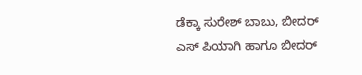ಡೆಕ್ಕಾ ಸುರೇಶ್ ಬಾಬು, ಬೀದರ್ ಎಸ್ ಪಿಯಾಗಿ ಹಾಗೂ ಬೀದರ್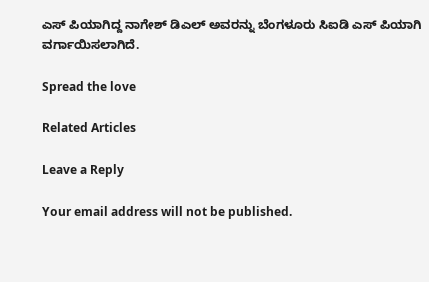ಎಸ್ ಪಿಯಾಗಿದ್ದ ನಾಗೇಶ್ ಡಿಎಲ್ ಅವರನ್ನು ಬೆಂಗಳೂರು ಸಿಐಡಿ ಎಸ್ ಪಿಯಾಗಿ ವರ್ಗಾಯಿಸಲಾಗಿದೆ.

Spread the love

Related Articles

Leave a Reply

Your email address will not be published.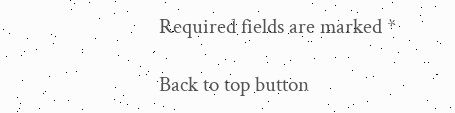Required fields are marked *

Back to top button